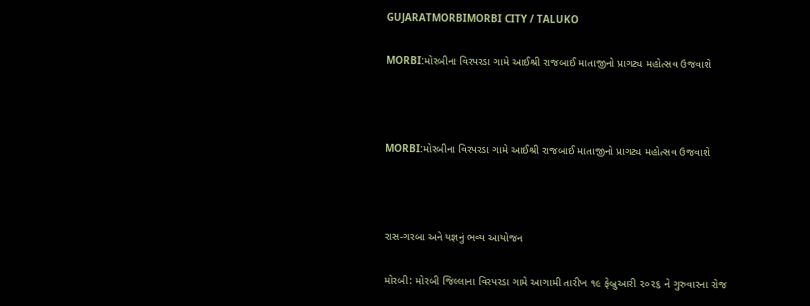GUJARATMORBIMORBI CITY / TALUKO

MORBI:મોરબીના વિરપરડા ગામે આઈશ્રી રાજબાઈ માતાજીનો પ્રાગટ્ય મહોત્સવ ઉજવાશે



MORBI:મોરબીના વિરપરડા ગામે આઈશ્રી રાજબાઈ માતાજીનો પ્રાગટ્ય મહોત્સવ ઉજવાશે



રાસ-ગરબા અને યજ્ઞનું ભવ્ય આયોજન

મોરબી: મોરબી જિલ્લાના વિરપરડા ગામે આગામી તારીખ ૧૯ ફેબ્રુઆરી ૨૦૨૬ ને ગુરુવારના રોજ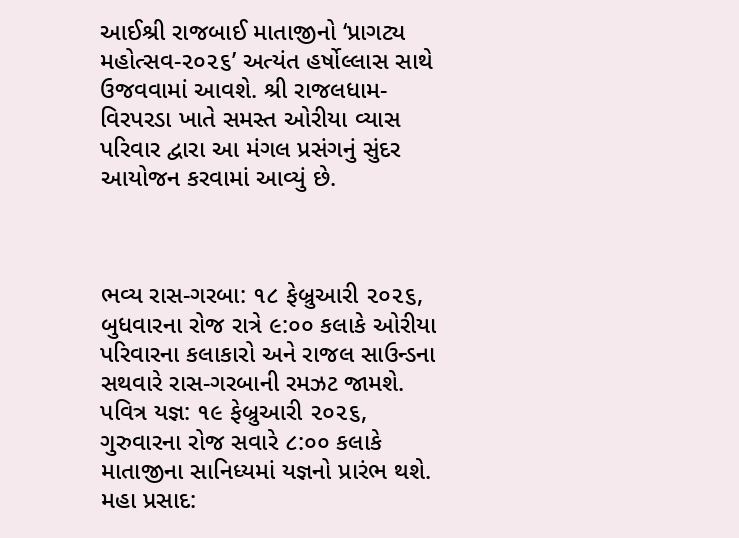આઈશ્રી રાજબાઈ માતાજીનો ‘પ્રાગટ્ય મહોત્સવ-૨૦૨૬’ અત્યંત હર્ષોલ્લાસ સાથે ઉજવવામાં આવશે. શ્રી રાજલધામ-વિરપરડા ખાતે સમસ્ત ઓરીયા વ્યાસ પરિવાર દ્વારા આ મંગલ પ્રસંગનું સુંદર આયોજન કરવામાં આવ્યું છે.



ભવ્ય રાસ-ગરબા: ૧૮ ફેબ્રુઆરી ૨૦૨૬, બુધવારના રોજ રાત્રે ૯:૦૦ કલાકે ઓરીયા પરિવારના કલાકારો અને રાજલ સાઉન્ડના સથવારે રાસ-ગરબાની રમઝટ જામશે.
પવિત્ર યજ્ઞ: ૧૯ ફેબ્રુઆરી ૨૦૨૬, ગુરુવારના રોજ સવારે ૮:૦૦ કલાકે માતાજીના સાનિધ્યમાં યજ્ઞનો પ્રારંભ થશે.
મહા પ્રસાદ: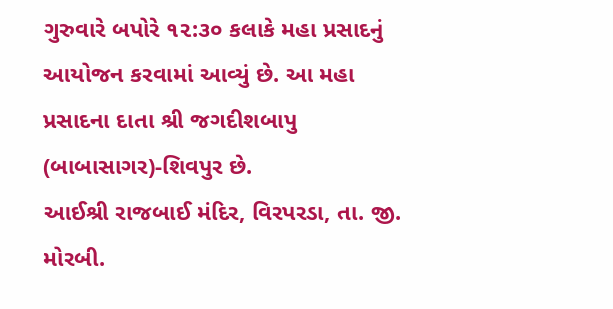ગુરુવારે બપોરે ૧૨:૩૦ કલાકે મહા પ્રસાદનું આયોજન કરવામાં આવ્યું છે. આ મહા પ્રસાદના દાતા શ્રી જગદીશબાપુ (બાબાસાગર)-શિવપુર છે.
આઈશ્રી રાજબાઈ મંદિર, વિરપરડા, તા. જી. મોરબી.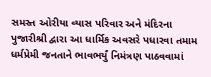સમસ્ત ઓરીયા વ્યાસ પરિવાર અને મંદિરના પુજારીશ્રી દ્વારા આ ધાર્મિક અવસરે પધારવા તમામ ધર્મપ્રેમી જનતાને ભાવભર્યું નિમંત્રણ પાઠવવામાં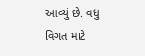આવ્યું છે. વધુ વિગત માટે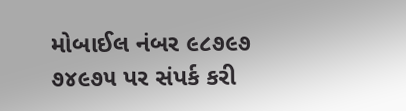મોબાઈલ નંબર ૯૮૭૯૭ ૭૪૯૭૫ પર સંપર્ક કરી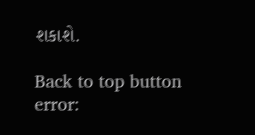શકાશે.

Back to top button
error: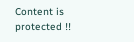Content is protected !!